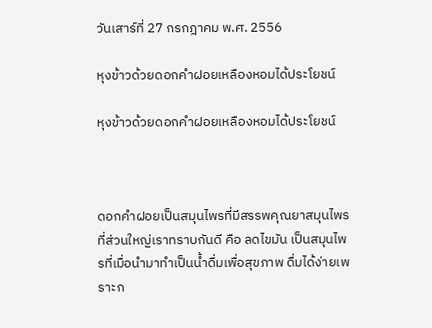วันเสาร์ที่ 27 กรกฎาคม พ.ศ. 2556

หุงข้าวด้วยดอกคำฝอยเหลืองหอมได้ประโยชน์

หุงข้าวด้วยดอกคำฝอยเหลืองหอมได้ประโยชน์



ดอกคำฝอยเป็นสมุนไพรที่มีสรรพคุณยาสมุนไพรที่ส่วนใหญ่เราทราบกันดี คือ ลดไขมัน เป็นสมุนไพรที่เมื่อนำมาทำเป็นน้ำดื่มเพื่อสุขภาพ ดื่มได้ง่ายเพราะก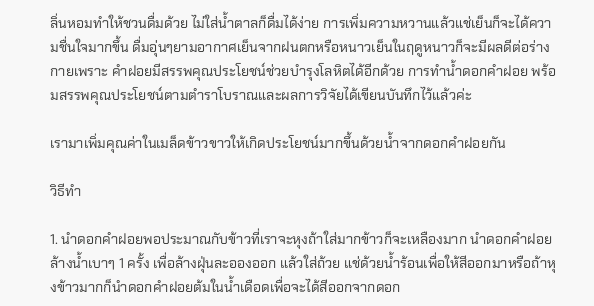ลิ่นหอมทำให้ชวนดื่มด้วย ไม่ใส่น้ำตาลก็ดื่มได้ง่าย การเพิ่มความหวานแล้วแช่เย็นก็จะได้ความชื่นใจมากขึ้น ดื่มอุ่นๆยามอากาศเย็นจากฝนตกหรือหนาวเย็นในฤดูหนาวก็จะมีผลดีต่อร่างกายเพราะ คำฝอยมีสรรพคุณประโยชน์ช่วยบำรุงโลหิตได้อีกด้วย การทำน้ำดอกคำฝอย พร้อมสรรพคุณประโยชน์ตามตำราโบราณและผลการวิจัยได้เขียนบันทึกไว้แล้วค่ะ

เรามาเพิ่มคุณค่าในเมล็ดข้าวขาวให้เกิดประโยชน์มากขึ้นด้วยน้ำจากดอกคำฝอยกัน

วิธีทำ

1. นำดอกคำฝอยพอประมาณกับข้าวที่เราจะหุงถ้าใส่มากข้าวก็จะเหลืองมาก นำดอกคำฝอยล้างน้ำเบาๆ 1 ครั้ง เพื่อล้างฝุ่นละอองออก แล้วใส่ถ้วย แช่ด้วยน้ำร้อนเพื่อให้สีออกมาหรือถ้าหุงข้าวมากก็นำดอกคำฝอยต้มในน้ำเดือดเพื่อจะได้สีออกจากดอก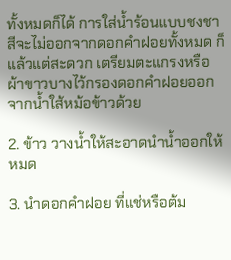ทั้งหมดก็ได้ การใส่น้ำร้อนแบบชงชาสีจะไม่ออกจากดอกคำฝอยทั้งหมด ก็แล้วแต่สะดวก เตรียมตะแกรงหรือผ้าขาวบางไว้กรองดอกคำฝอยออกจากน้ำใส้หม้อข้าวด้วย

2. ข้าว วางน้ำให้สะอาดนำน้ำออกให้หมด

3. นำดอกคำฝอย ที่แช่หรือต้ม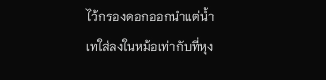ไว้กรองดอกออกนำแต่น้ำเทใส่ลงในหม้อเท่ากับที่หุง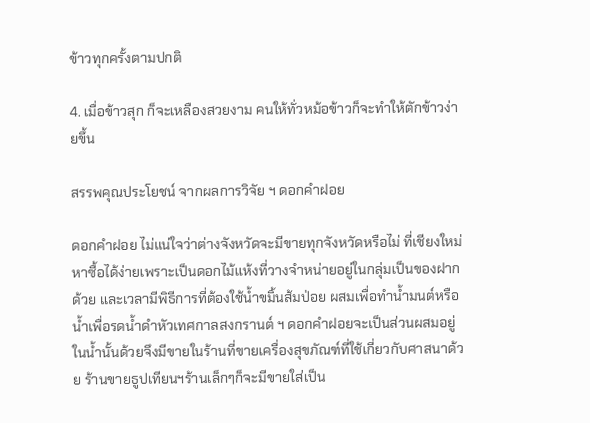ข้าวทุกครั้งตามปกติ

4. เมื่อข้าวสุก ก็จะเหลืองสวยงาม คนให้ทั่วหม้อข้าวก็จะทำให้ตักข้าวง่ายขึ้น

สรรพคุณประโยชน์ จากผลการวิจัย ฯ ดอกคำฝอย

ดอกคำฝอย ไม่แน่ใจว่าต่างจังหวัดจะมีขายทุกจังหวัดหรือไม่ ที่เชียงใหม่หาซื้อได้ง่ายเพราะเป็นดอกไม้แห้งที่วางจำหน่ายอยู่ในกลุ่มเป็นของฝากด้วย และเวลามีพิธีการที่ต้องใช้น้ำขมิ้นส้มป่อย ผสมเพื่อทำน้ำมนต์หรือน้ำเพื่อรดน้ำดำหัวเทศกาลสงกรานต์ ฯ ดอกคำฝอยจะเป็นส่วนผสมอยู่ในน้ำนั้นด้วยจึงมีขายในร้านที่ขายเครื่องสุขภัณฑ์ที่ใช้เกี่ยวกับศาสนาด้วย ร้านขายธูปเทียนฯร้านเล็กๆก็จะมีขายใส่เป็น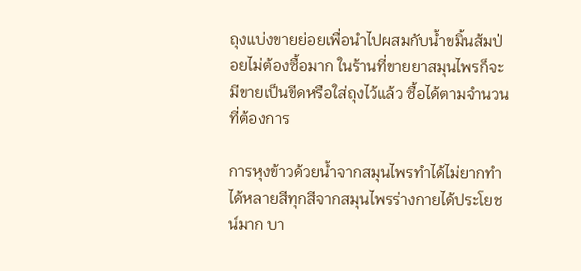ถุงแบ่งขายย่อยเพื่อนำไปผสมกับน้ำขมิ้นส้มป่อยไม่ต้องซื้อมาก ในร้านที่ขายยาสมุนไพรก็จะมีขายเป็นขีดหรือใส่ถุงไว้แล้ว ซื้อได้ตามจำนวนที่ต้องการ

การหุงข้าวด้วยน้ำจากสมุนไพรทำได้ไม่ยากทำได้หลายสีทุกสีจากสมุนไพรร่างกายได้ประโยชน์มาก บา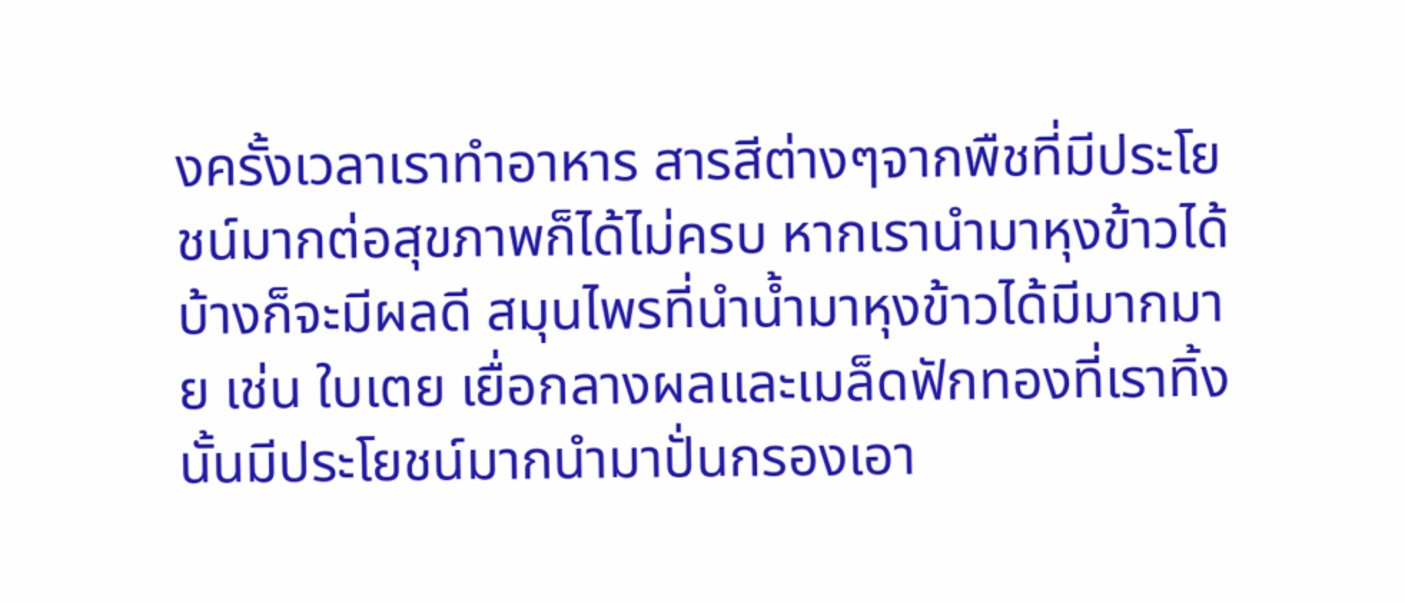งครั้งเวลาเราทำอาหาร สารสีต่างๆจากพืชที่มีประโยชน์มากต่อสุขภาพก็ได้ไม่ครบ หากเรานำมาหุงข้าวได้บ้างก็จะมีผลดี สมุนไพรที่นำน้ำมาหุงข้าวได้มีมากมาย เช่น ใบเตย เยื่อกลางผลและเมล็ดฟักทองที่เราทิ้งนั้นมีประโยชน์มากนำมาปั่นกรองเอา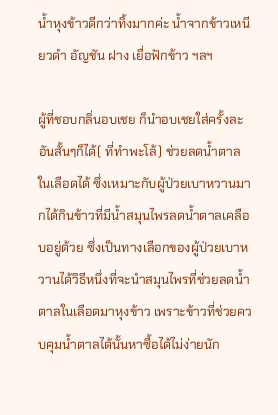น้ำหุงข้าวดีกว่าทิ้งมากค่ะ น้ำจากข้าวเหนียวดำ อัญชัน ฝาง เยื่อฟักข้าว ฯลฯ

ผู้ที่ชอบกลิ่นอบเชย ก็นำอบเชยใส่ครั้งละอันสั้นๆก็ได้( ที่ทำพะโล้) ช่วยลดน้ำตาลในเลือดได้ ซึ่งเหมาะกับผู้ป่วยเบาหวานมากได้กินข้าวที่มีน้ำสมุนไพรลดน้ำตาลเคลือบอยู่ด้วย ซึ่งเป็นทางเลือกของผู้ป่วยเบาหวานได้วิธีหนึ่งที่จะนำสมุนไพรที่ช่วยลดน้ำตาลในเลือดมาหุงข้าว เพราะข้าวที่ช่วยควบคุมน้ำตาลได้นั้นหาซื้อได้ไม่ง่ายนัก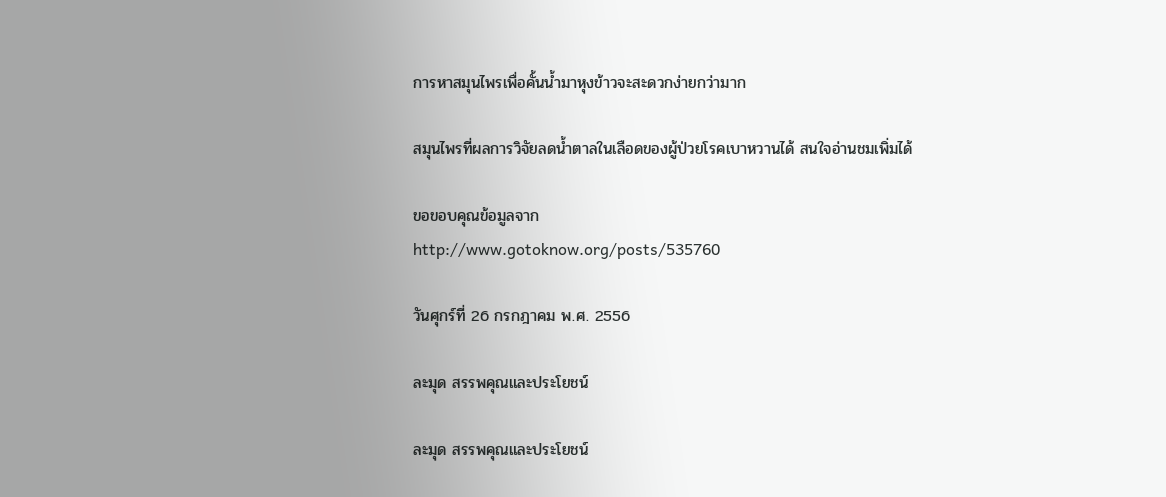การหาสมุนไพรเพื่อคั้นน้ำมาหุงข้าวจะสะดวกง่ายกว่ามาก

สมุนไพรที่ผลการวิจัยลดน้ำตาลในเลือดของผู้ป่วยโรคเบาหวานได้ สนใจอ่านชมเพิ่มได้

ขอขอบคุณข้อมูลจาก
http://www.gotoknow.org/posts/535760

วันศุกร์ที่ 26 กรกฎาคม พ.ศ. 2556

ละมุด สรรพคุณและประโยชน์

ละมุด สรรพคุณและประโยชน์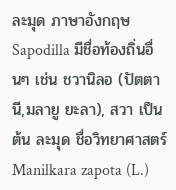ละมุด ภาษาอังกฤษ Sapodilla มีชื่อท้องถิ่นอื่นๆ เช่น ชวานิลอ (ปัตตานี,มลายู ยะลา), สวา เป็นต้น ละมุด ชื่อวิทยาศาสตร์ Manilkara zapota (L.)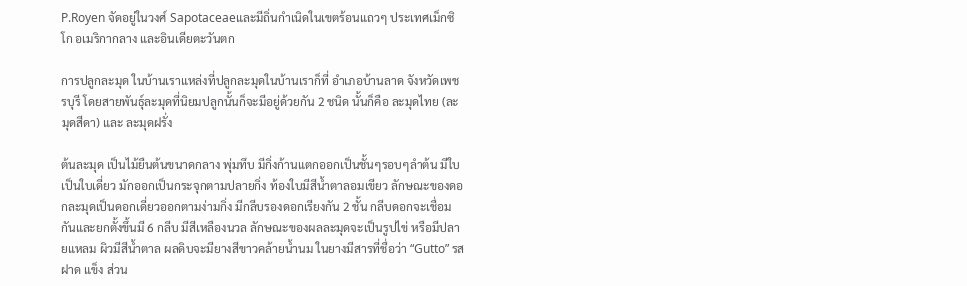P.Royen จัดอยู่ในวงศ์ Sapotaceaeและมีถิ่นกำเนิดในเขตร้อนแถวๆ ประเทศเม็กซิโก อเมริกากลาง และอินเดียตะวันตก

การปลูกละมุด ในบ้านเราแหล่งที่ปลูกละมุดในบ้านเราก็ที่ อำเภอบ้านลาด จังหวัดเพชรบุรี โดยสายพันธุ์ละมุดที่นิยมปลูกนั้นก็จะมีอยู่ด้วยกัน 2 ชนิด นั้นก็คือ ละมุดไทย (ละมุดสีดา) และ ละมุดฝรั่ง

ต้นละมุด เป็นไม้ยืนต้นขนาดกลาง พุ่มทึบ มีกิ่งก้านแตกออกเป็นชั้นๆรอบๆลำต้น มีใบเป็นใบเดี่ยว มักออกเป็นกระจุกตามปลายกิ่ง ท้องใบมีสีน้ำตาลอมเขียว ลักษณะของดอกละมุดเป็นดอกเดี่ยวออกตามง่ามกิ่ง มีกลีบรองดอกเรียงกัน 2 ชั้น กลีบดอกจะเชื่อมกันและยกตั้งขึ้นมี 6 กลีบ มีสีเหลืองนวล ลักษณะของผลละมุดจะเป็นรูปไข่ หรือมีปลายแหลม ผิวมีสีน้ำตาล ผลดิบจะมียางสีขาวคล้ายน้ำนม ในยางมีสารที่ชื่อว่า “Gutto” รสฝาด แข็ง ส่วน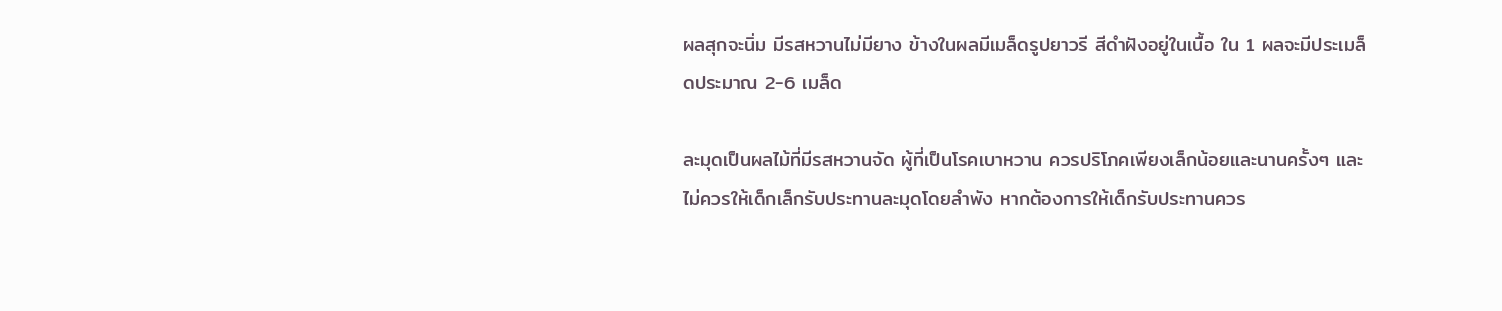ผลสุกจะนิ่ม มีรสหวานไม่มียาง ข้างในผลมีเมล็ดรูปยาวรี สีดำฝังอยู่ในเนื้อ ใน 1 ผลจะมีประเมล็ดประมาณ 2-6 เมล็ด

ละมุดเป็นผลไม้ที่มีรสหวานจัด ผู้ที่เป็นโรคเบาหวาน ควรปริโภคเพียงเล็กน้อยและนานครั้งๆ และไม่ควรให้เด็กเล็กรับประทานละมุดโดยลำพัง หากต้องการให้เด็กรับประทานควร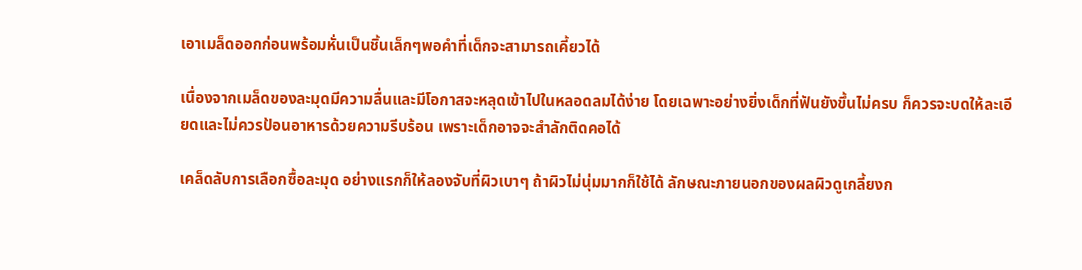เอาเมล็ดออกก่อนพร้อมหั่นเป็นชิ้นเล็กๆพอคำที่เด็กจะสามารถเคี้ยวได้

เนื่องจากเมล็ดของละมุดมีความลื่นและมีโอกาสจะหลุดเข้าไปในหลอดลมได้ง่าย โดยเฉพาะอย่างยิ่งเด็กที่ฟันยังขึ้นไม่ครบ ก็ควรจะบดให้ละเอียดและไม่ควรป้อนอาหารด้วยความรีบร้อน เพราะเด็กอาจจะสำลักติดคอได้

เคล็ดลับการเลือกซื้อละมุด อย่างแรกก็ให้ลองจับที่ผิวเบาๆ ถ้าผิวไม่นุ่มมากก็ใช้ได้ ลักษณะภายนอกของผลผิวดูเกลี้ยงก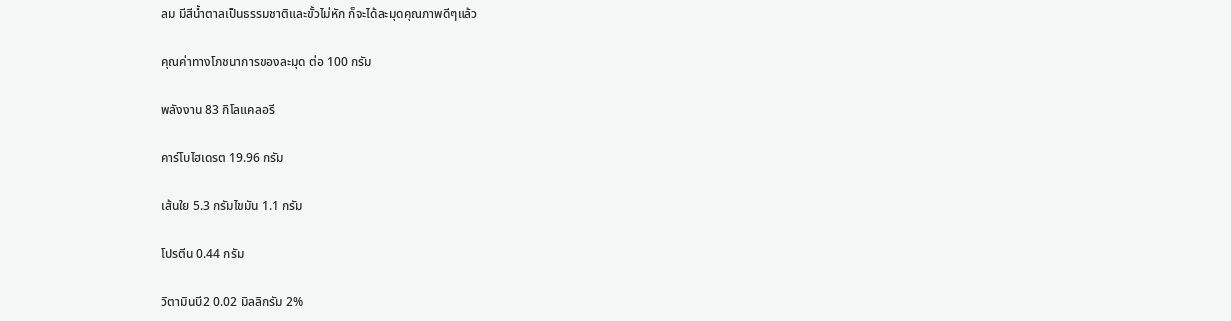ลม มีสีน้ำตาลเป็นธรรมชาติและขั้วไม่หัก ก็จะได้ละมุดคุณภาพดีๆแล้ว

คุณค่าทางโภชนาการของละมุด ต่อ 100 กรัม

พลังงาน 83 กิโลแคลอรี

คาร์โบไฮเดรต 19.96 กรัม

เส้นใย 5.3 กรัมไขมัน 1.1 กรัม

โปรตีน 0.44 กรัม

วิตามินบี2 0.02 มิลลิกรัม 2%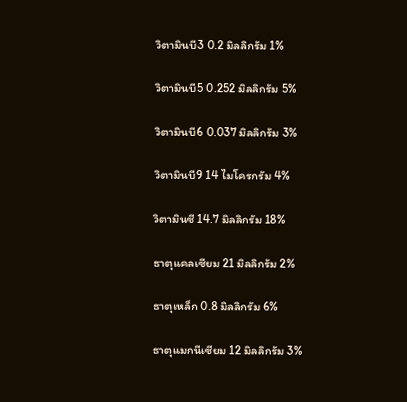วิตามินบี3 0.2 มิลลิกรัม 1%

วิตามินบี5 0.252 มิลลิกรัม 5%

วิตามินบี6 0.037 มิลลิกรัม 3%

วิตามินบี9 14 ไมโครกรัม 4%

วิตามินซี 14.7 มิลลิกรัม 18%

ธาตุแคลเซียม 21 มิลลิกรัม 2%

ธาตุเหล็ก 0.8 มิลลิกรัม 6%

ธาตุแมกนีเซียม 12 มิลลิกรัม 3%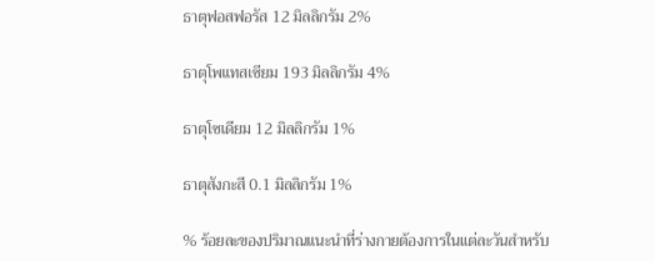ธาตุฟอสฟอรัส 12 มิลลิกรัม 2%

ธาตุโพแทสเซียม 193 มิลลิกรัม 4%

ธาตุโซเดียม 12 มิลลิกรัม 1%

ธาตุสังกะสี 0.1 มิลลิกรัม 1%

% ร้อยละของปริมาณแนะนำที่ร่างกายต้องการในแต่ละวันสำหรับ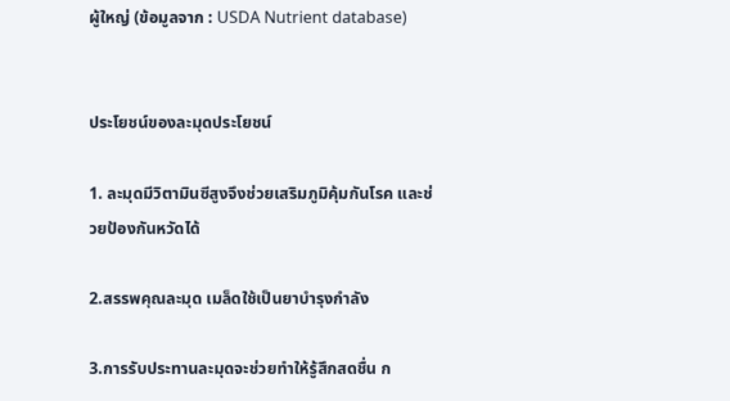ผู้ใหญ่ (ข้อมูลจาก : USDA Nutrient database)


ประโยชน์ของละมุดประโยชน์

1. ละมุดมีวิตามินซีสูงจึงช่วยเสริมภูมิคุ้มกันโรค และช่วยป้องกันหวัดได้

2.สรรพคุณละมุด เมล็ดใช้เป็นยาบำรุงกำลัง

3.การรับประทานละมุดจะช่วยทำให้รู้สึกสดชื่น ก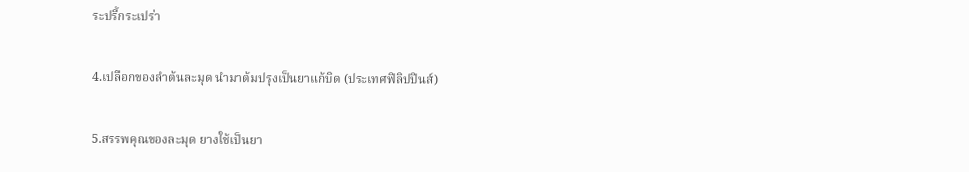ระปรี้กระเปร่า

4.เปลือกของลำต้นละมุด นำมาต้มปรุงเป็นยาแก้บิด (ประเทศฟิลิปปินส์)

5.สรรพคุณของละมุด ยางใช้เป็นยา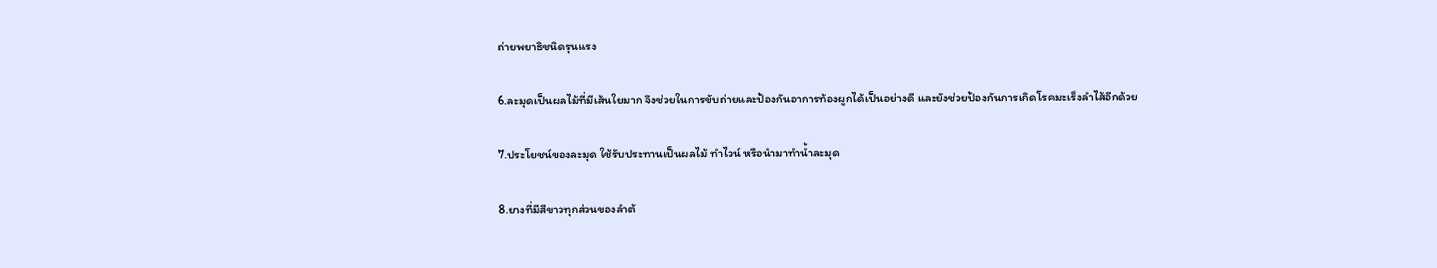ถ่ายพยาธิชนิดรุนแรง

6.ละมุดเป็นผลไม้ที่มีเส้นใยมาก จึงช่วยในการขับถ่ายและป้องกันอาการท้องผูกได้เป็นอย่างดี และยังช่วยป้องกันการเกิดโรคมะเร็งลำไส้อีกด้วย

7.ประโยชน์ของละมุด ใช้รับประทานเป็นผลไม้ ทำไวน์ หรือนำมาทำน้ำละมุด

8.ยางที่มีสีขาวทุกส่วนของลำต้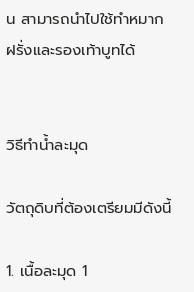น สามารถนำไปใช้ทำหมากฝรั่งและรองเท้าบูทได้


วิธีทำน้ำละมุด

วัตถุดิบที่ต้องเตรียมมีดังนี้

1. เนื้อละมุด 1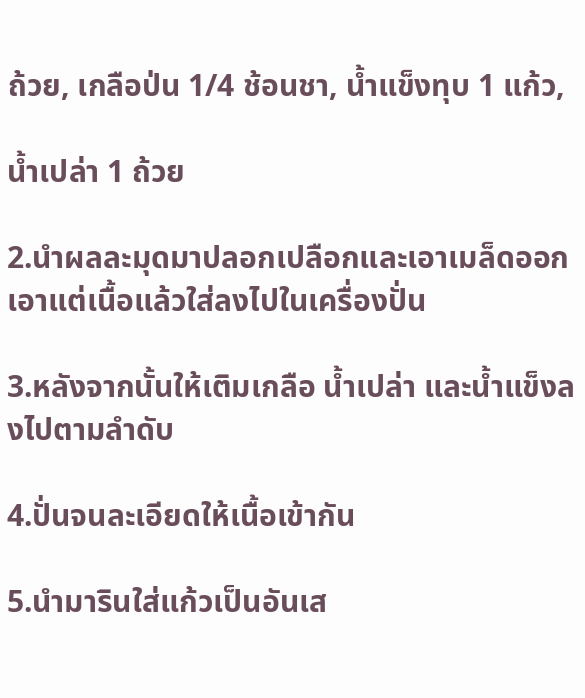ถ้วย, เกลือป่น 1/4 ช้อนชา, น้ำแข็งทุบ 1 แก้ว,

น้ำเปล่า 1 ถ้วย

2.นำผลละมุดมาปลอกเปลือกและเอาเมล็ดออก เอาแต่เนื้อแล้วใส่ลงไปในเครื่องปั่น

3.หลังจากนั้นให้เติมเกลือ น้ำเปล่า และน้ำแข็งลงไปตามลำดับ

4.ปั่นจนละเอียดให้เนื้อเข้ากัน

5.นำมารินใส่แก้วเป็นอันเส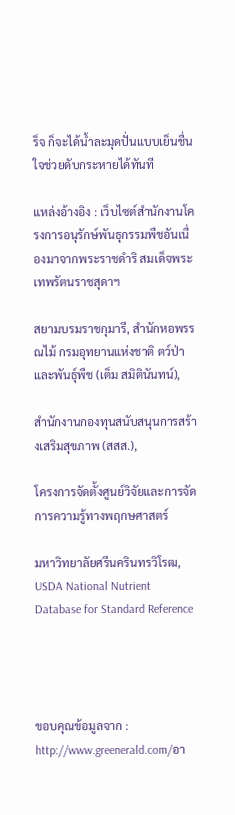ร็จ ก็จะได้น้ำละมุดปั่นแบบเย็นชื่นใจช่วยดับกระหายได้ทันที

แหล่งอ้างอิง : เว็บไซต์สำนักงานโครงการอนุรักษ์พันธุกรรมพืชอันเนื่องมาจากพระราชดำริ สมเด็จพระเทพรัตนราชสุดาฯ

สยามบรมราชกุมารี, สำนักหอพรรณไม้ กรมอุทยานแห่งชาติ ตว์ป่าและพันธุ์พืช (เต็ม สมิตินันทน์),

สำนักงานกองทุนสนับสนุนการสร้างเสริมสุขภาพ (สสส.),

โครงการจัดตั้งศูนย์วิจัยและการจัดการความรู้ทางพฤกษศาสตร์

มหาวิทยาลัยศรีนครินทรวิโรฒ, USDA National Nutrient Database for Standard Reference




ขอบคุณข้อมูลจาก : http://www.greenerald.com/อา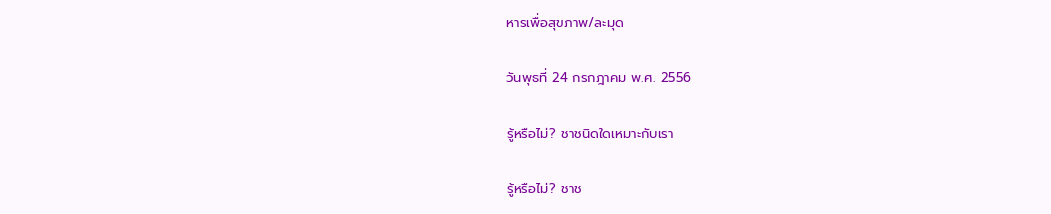หารเพื่อสุขภาพ/ละมุด

วันพุธที่ 24 กรกฎาคม พ.ศ. 2556

รู้หรือไม่? ชาชนิดใดเหมาะกับเรา

รู้หรือไม่? ชาช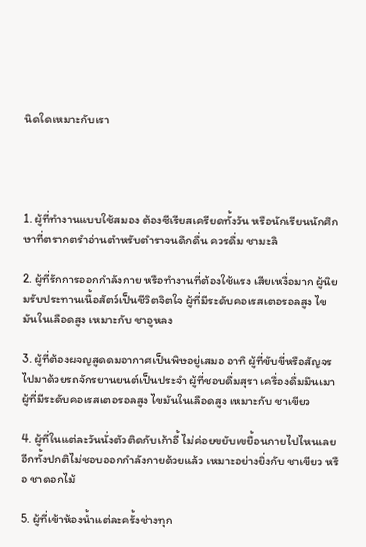นิดใดเหมาะกับเรา




1. ผู้ที่ทำงานแบบใช้สมอง ต้องซีเรียสเครียดทั้งวัน หรือนักเรียนนักศึกษาที่ตรากตรำอ่านตำหรับตำราจนดึกดื่น ควรดื่ม ชามะลิ

2. ผู้ที่รักการออกกำลังกาย หรือทำงานที่ต้องใช้แรง เสียเหงื่อมาก ผู้นิยมรับประทานเนื้อสัตว์เป็นชีวิตจิตใจ ผู้ที่มีระดับคอเรสเตอรอลสูง ไขมันในเลือดสูง เหมาะกับ ชาอูหลง

3. ผู้ที่ต้องผจญสูดดมอากาศเป็นพิษอยู่เสมอ อาทิ ผู้ที่ขับขี่หรือสัญจรไปมาด้วยรถจักรยานยนต์เป็นประจำ ผู้ที่ชอบดื่มสุรา เครื่องดื่มมึนเมา ผู้ที่มีระดับคอเรสเตอรอลสูง ไขมันในเลือดสูง เหมาะกับ ชาเขียว

4. ผู้ที่ในแต่ละวันนั่งตัวติดกับเก้าอี้ ไม่ค่อยขยับเขยื้อนกายไปไหนเลย อีกทั้งปกติไม่ชอบออกกำลังกายด้วยแล้ว เหมาะอย่างยิ่งกับ ชาเขียว หรือ ชาดอกไม้

5. ผู้ที่เข้าห้องน้ำแต่ละครั้งช่างทุก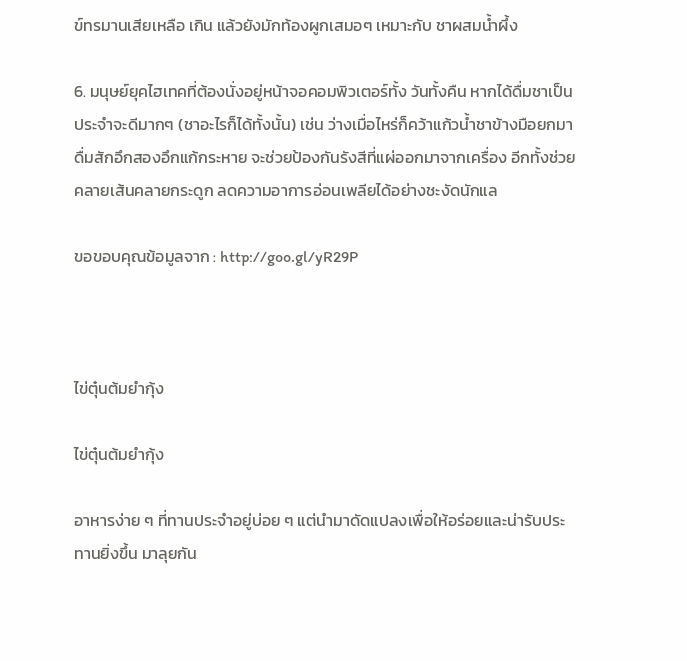ข์ทรมานเสียเหลือ เกิน แล้วยังมักท้องผูกเสมอๆ เหมาะกับ ชาผสมน้ำผึ้ง

6. มนุษย์ยุคไฮเทคที่ต้องนั่งอยู่หน้าจอคอมพิวเตอร์ทั้ง วันทั้งคืน หากได้ดื่มชาเป็นประจำจะดีมากๆ (ชาอะไรก็ได้ทั้งนั้น) เช่น ว่างเมื่อไหร่ก็คว้าแก้วน้ำชาข้างมือยกมาดื่มสักอึกสองอึกแก้กระหาย จะช่วยป้องกันรังสีที่แผ่ออกมาจากเครื่อง อีกทั้งช่วยคลายเส้นคลายกระดูก ลดความอาการอ่อนเพลียได้อย่างชะงัดนักแล

ขอขอบคุณข้อมูลจาก : http://goo.gl/yR29P



ไข่ตุ๋นต้มยำกุ้ง

ไข่ตุ๋นต้มยำกุ้ง

อาหารง่าย ๆ ที่ทานประจำอยู่บ่อย ๆ แต่นำมาดัดแปลงเพื่อให้อร่อยและน่ารับประทานยิ่งขึ้น มาลุยกัน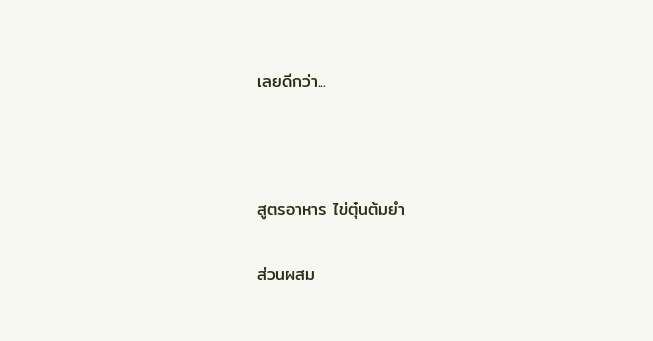เลยดีกว่า...



สูตรอาหาร ไข่ตุ๋นต้มยำ

ส่วนผสม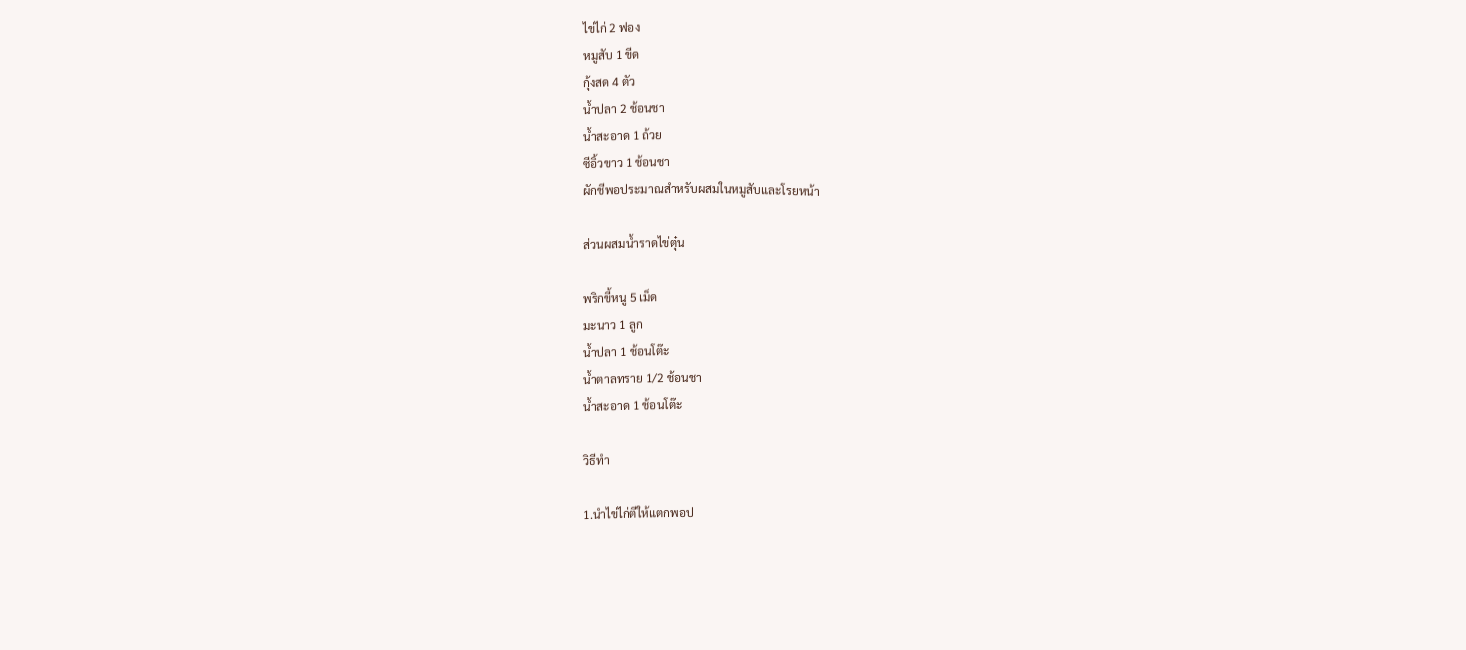ไข่ไก่ 2 ฟอง
หมูสับ 1 ขีด
กุ้งสด 4 ตัว
น้ำปลา 2 ช้อนชา
น้ำสะอาด 1 ถ้วย
ซีอิ้วขาว 1 ช้อนชา
ผักชีพอประมาณสำหรับผสมในหมูสับและโรยหน้า

ส่วนผสมน้ำราดไข่ตุ๋น

พริกขี้หนู 5 เม็ด
มะนาว 1 ลูก
น้ำปลา 1 ช้อนโต๊ะ
น้ำตาลทราย 1/2 ช้อนชา
น้ำสะอาด 1 ช้อนโต๊ะ

วิธีทำ

1.นำไข่ไก่ตีให้แตกพอป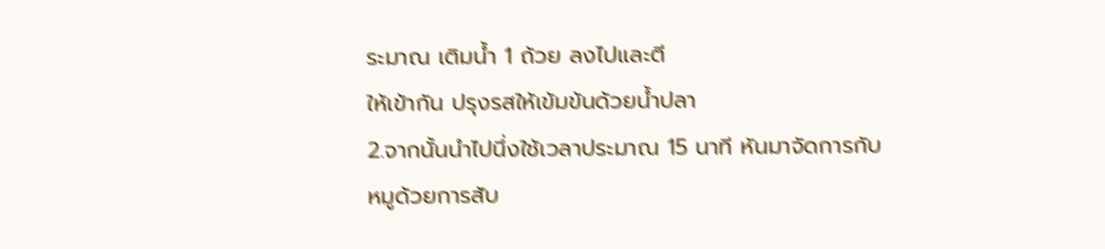ระมาณ เติมน้ำ 1 ถ้วย ลงไปและตี
ให้เข้ากัน ปรุงรสให้เข้มข้นด้วยน้ำปลา
2.จากนั้นนำไปนึ่งใช้เวลาประมาณ 15 นาที หันมาจัดการกับ
หมูด้วยการสับ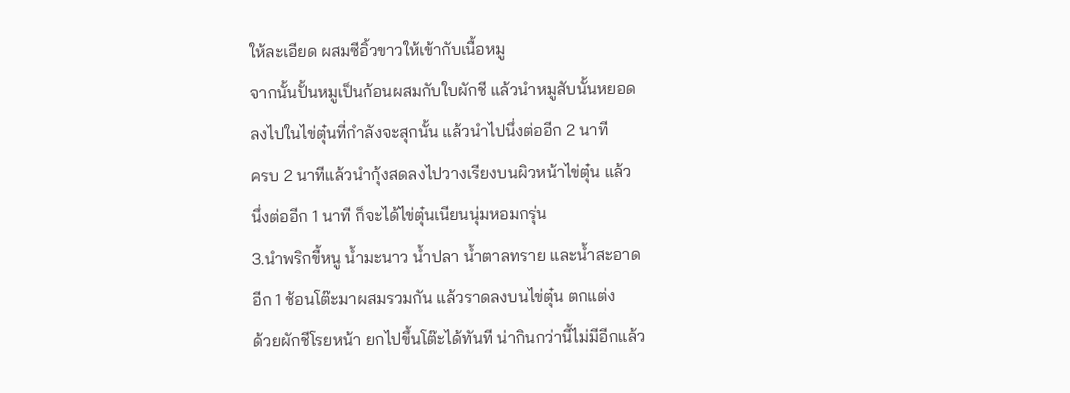ให้ละเอียด ผสมซีอิ้วขาวให้เข้ากับเนื้อหมู
จากนั้นปั้นหมูเป็นก้อนผสมกับใบผักชี แล้วนำหมูสับนั้นหยอด
ลงไปในไข่ตุ๋นที่กำลังจะสุกนั้น แล้วนำไปนึ่งต่ออีก 2 นาที
ครบ 2 นาทีแล้วนำกุ้งสดลงไปวางเรียงบนผิวหน้าไข่ตุ๋น แล้ว
นึ่งต่ออีก 1 นาที ก็จะได้ไข่ตุ๋นเนียนนุ่มหอมกรุ่น
3.นำพริกขี้หนู น้ำมะนาว น้ำปลา น้ำตาลทราย และน้ำสะอาด
อีก 1 ช้อนโต๊ะมาผสมรวมกัน แล้วราดลงบนไข่ตุ๋น ตกแต่ง
ด้วยผักชีโรยหน้า ยกไปขึ้นโต๊ะได้ทันที น่ากินกว่านี้ไม่มีอีกแล้ว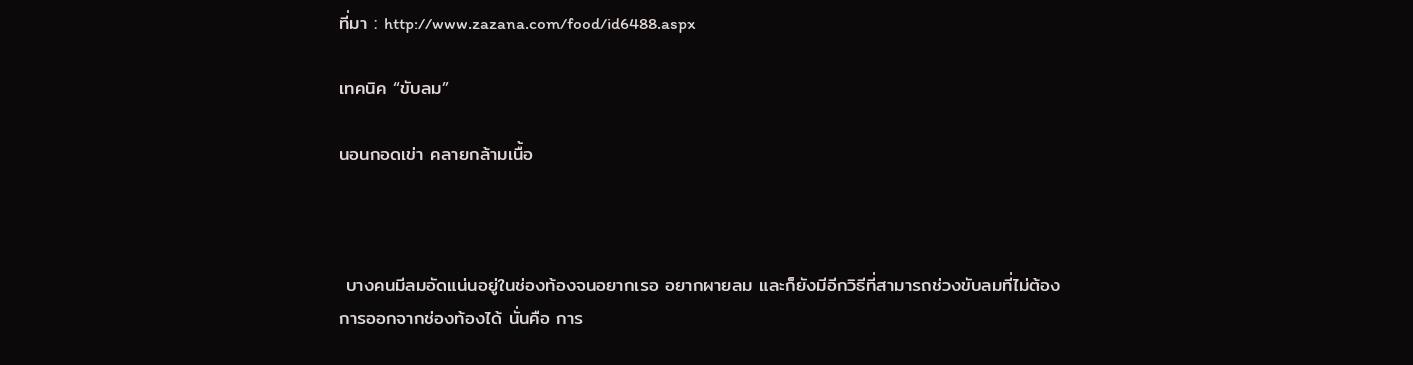ที่มา : http://www.zazana.com/food/id6488.aspx

เทคนิค “ขับลม”

นอนกอดเข่า คลายกล้ามเนื้อ



 บางคนมีลมอัดแน่นอยู่ในช่องท้องจนอยากเรอ อยากผายลม และก็ยังมีอีกวิธีที่สามารถช่วงขับลมที่ไม่ต้องการออกจากช่องท้องได้ นั่นคือ การ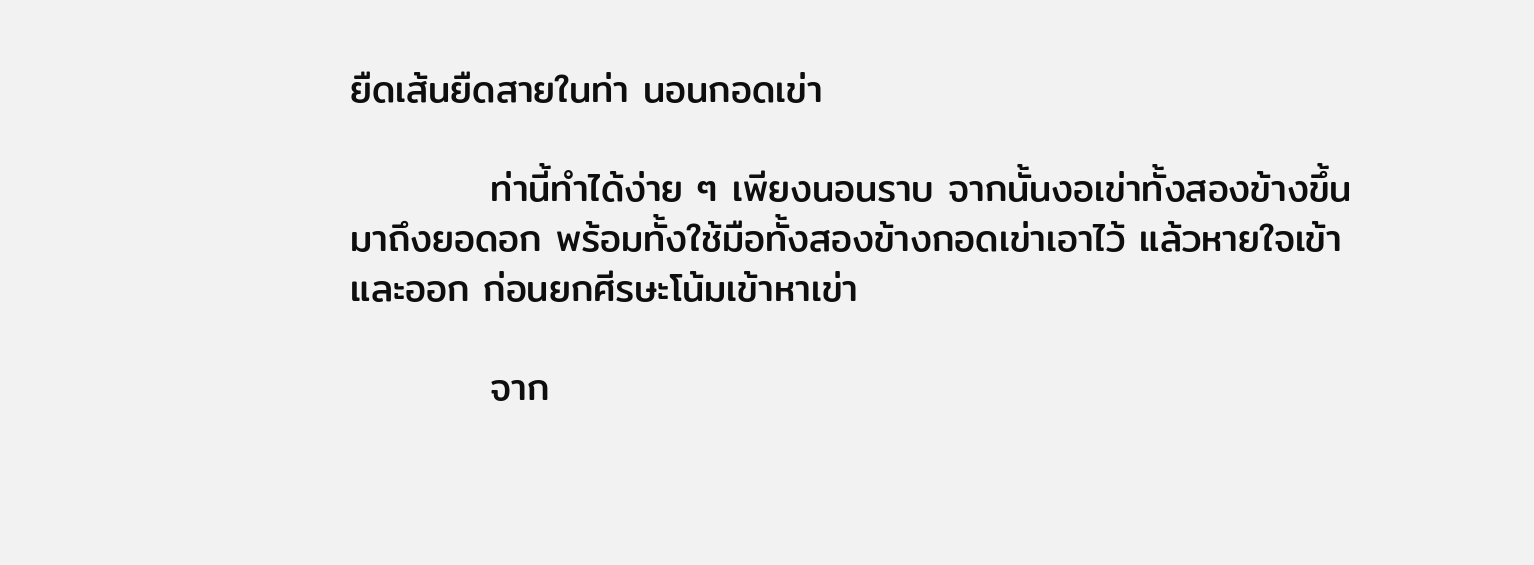ยืดเส้นยืดสายในท่า นอนกอดเข่า

          ท่านี้ทำได้ง่าย ๆ เพียงนอนราบ จากนั้นงอเข่าทั้งสองข้างขึ้นมาถึงยอดอก พร้อมทั้งใช้มือทั้งสองข้างกอดเข่าเอาไว้ แล้วหายใจเข้าและออก ก่อนยกศีรษะโน้มเข้าหาเข่า

          จาก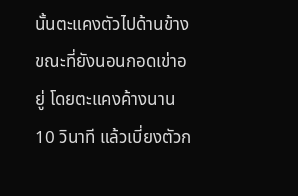นั้นตะแคงตัวไปด้านข้างขณะที่ยังนอนกอดเข่าอยู่ โดยตะแคงค้างนาน 10 วินาที แล้วเบี่ยงตัวก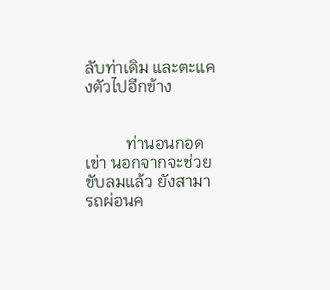ลับท่าเดิม และตะแคงตัวไปอีกข้าง


          ท่านอนกอดเข่า นอกจากจะช่วยขับลมแล้ว ยังสามารถผ่อนค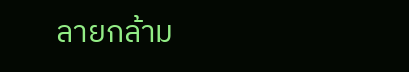ลายกล้าม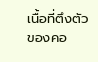เนื้อที่ตึงตัวของคอ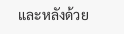และหลังด้วย